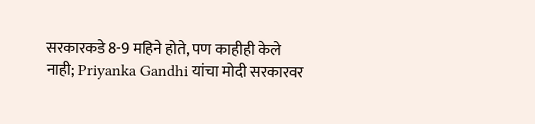सरकारकडे 8-9 महिने होते, पण काहीही केले नाही; Priyanka Gandhi यांचा मोदी सरकारवर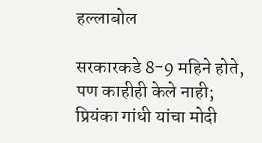हल्लाबोल

सरकारकडे 8-9 महिने होते, पण काहीही केले नाही; प्रियंका गांधी यांचा मोदी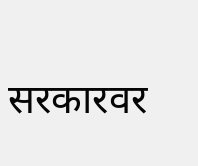सरकारवर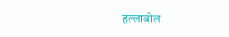हल्लाबोल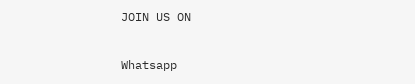JOIN US ON

Whatsapp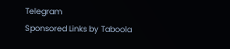Telegram
Sponsored Links by Taboola